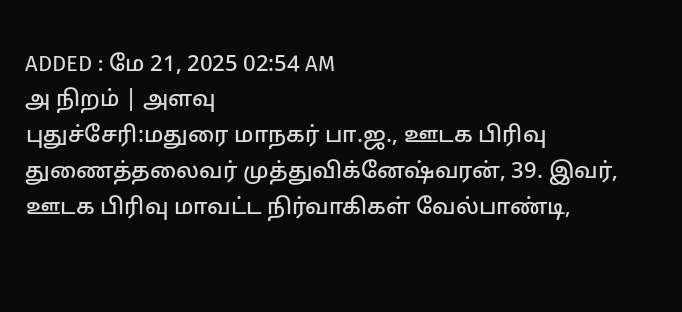ADDED : மே 21, 2025 02:54 AM
அ நிறம் | அளவு
புதுச்சேரி:மதுரை மாநகர் பா.ஜ., ஊடக பிரிவு துணைத்தலைவர் முத்துவிக்னேஷ்வரன், 39. இவர், ஊடக பிரிவு மாவட்ட நிர்வாகிகள் வேல்பாண்டி,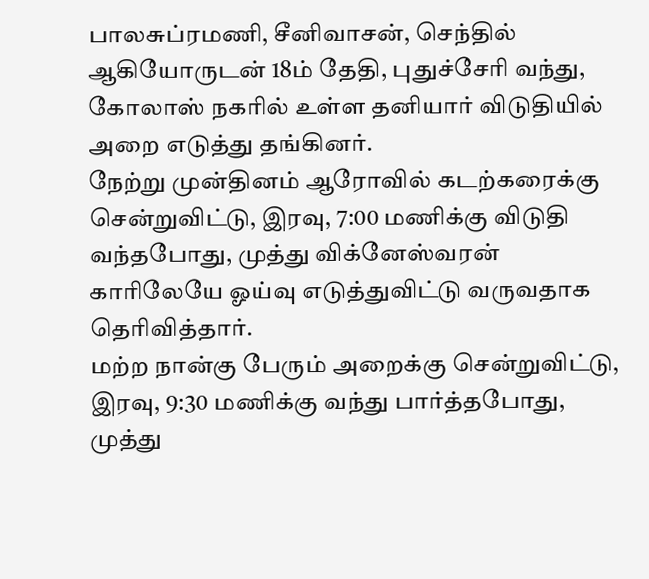பாலசுப்ரமணி, சீனிவாசன், செந்தில் ஆகியோருடன் 18ம் தேதி, புதுச்சேரி வந்து, கோலாஸ் நகரில் உள்ள தனியார் விடுதியில் அறை எடுத்து தங்கினர்.
நேற்று முன்தினம் ஆரோவில் கடற்கரைக்கு சென்றுவிட்டு, இரவு, 7:00 மணிக்கு விடுதி வந்தபோது, முத்து விக்னேஸ்வரன் காரிலேயே ஓய்வு எடுத்துவிட்டு வருவதாக தெரிவித்தார்.
மற்ற நான்கு பேரும் அறைக்கு சென்றுவிட்டு, இரவு, 9:30 மணிக்கு வந்து பார்த்தபோது, முத்து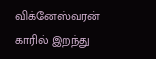விக்னேஸ்வரன் காரில் இறந்து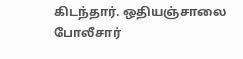கிடந்தார். ஒதியஞ்சாலை போலீசார்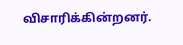விசாரிக்கின்றனர்.